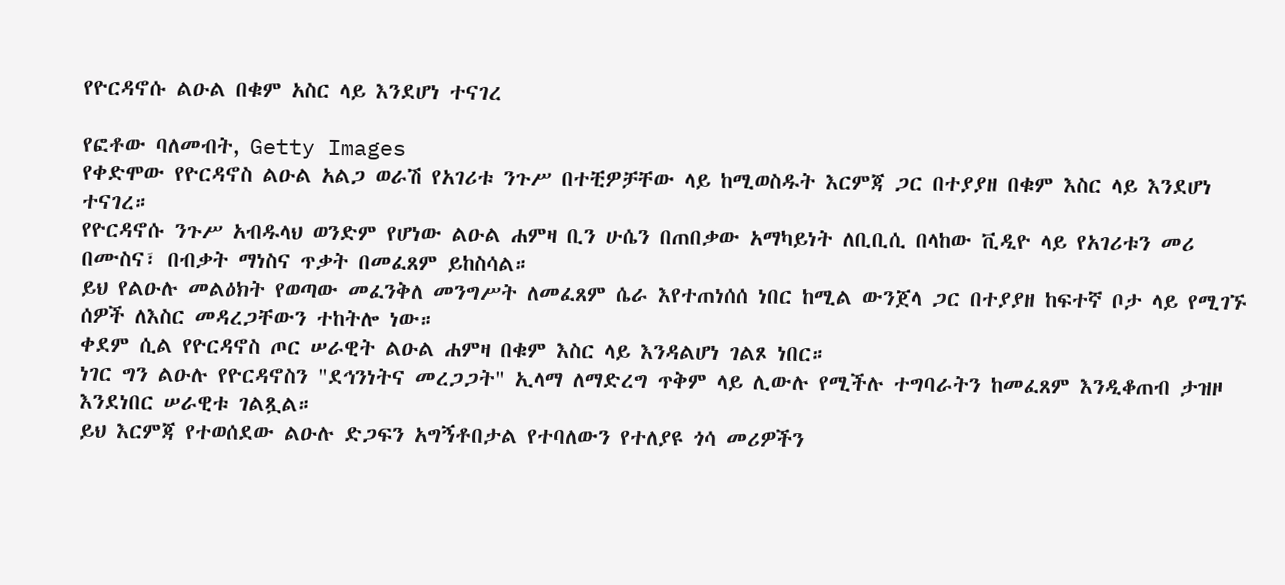የዮርዳኖሱ ልዑል በቁም አስር ላይ እንደሆነ ተናገረ

የፎቶው ባለመብት, Getty Images
የቀድሞው የዮርዳኖስ ልዑል አልጋ ወራሽ የአገሪቱ ንጉሥ በተቺዎቻቸው ላይ ከሚወስዱት እርምጃ ጋር በተያያዘ በቁም እስር ላይ እንደሆነ ተናገረ።
የዮርዳኖሱ ንጉሥ አብዱላህ ወንድም የሆነው ልዑል ሐምዛ ቢን ሁሴን በጠበቃው አማካይነት ለቢቢሲ በላከው ቪዲዮ ላይ የአገሪቱን መሪ በሙስና፣ በብቃት ማነስና ጥቃት በመፈጸም ይከስሳል።
ይህ የልዑሉ መልዕክት የወጣው መፈንቅለ መንግሥት ለመፈጸም ሴራ እየተጠነሰሰ ነበር ከሚል ውንጀላ ጋር በተያያዘ ከፍተኛ ቦታ ላይ የሚገኙ ሰዎች ለእስር መዳረጋቸውን ተከትሎ ነው።
ቀደም ሲል የዮርዳኖስ ጦር ሠራዊት ልዑል ሐምዛ በቁም እስር ላይ እንዳልሆነ ገልጾ ነበር።
ነገር ግን ልዑሉ የዮርዳኖስን "ደኅንነትና መረጋጋት" ኢላማ ለማድረግ ጥቅም ላይ ሊውሉ የሚችሉ ተግባራትን ከመፈጸም እንዲቆጠብ ታዝዞ እንደነበር ሠራዊቱ ገልጿል።
ይህ እርምጃ የተወሰደው ልዑሉ ድጋፍን አግኝቶበታል የተባለውን የተለያዩ ጎሳ መሪዎችን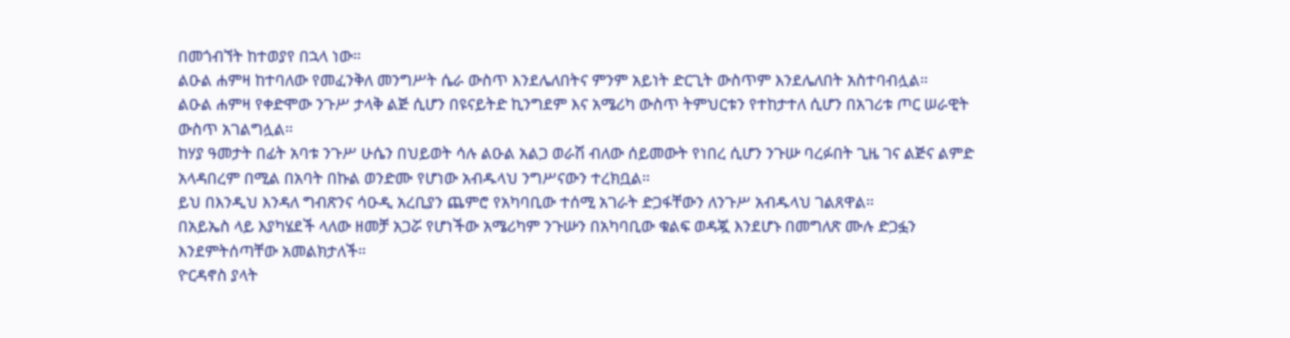በመጎብኘት ከተወያየ በኋላ ነው።
ልዑል ሐምዛ ከተባለው የመፈንቅለ መንግሥት ሴራ ውስጥ እንደሌለበትና ምንም አይነት ድርጊት ውስጥም እንደሌለበት አስተባብሏል።
ልዑል ሐምዛ የቀድሞው ንጉሥ ታላቅ ልጅ ሲሆን በዩናይትድ ኪንግደም እና አሜሪካ ውስጥ ትምህርቱን የተከታተለ ሲሆን በአገሪቱ ጦር ሠራዊት ውስጥ አገልግሏል።
ከሃያ ዓመታት በፊት አባቱ ንጉሥ ሁሴን በህይወት ሳሉ ልዑል አልጋ ወራሽ ብለው ሰይመውት የነበረ ሲሆን ንጉሡ ባረፉበት ጊዜ ገና ልጅና ልምድ አላዳበረም በሚል በአባት በኩል ወንድሙ የሆነው አብዱላህ ንግሥናውን ተረክቧል።
ይህ በእንዲህ እንዳለ ግብጽንና ሳዑዲ አረቢያን ጨምሮ የአካባቢው ተሰሚ አገራት ድጋፋቸውን ለንጉሥ አብዱላህ ገልጸዋል።
በአይኤስ ላይ እያካሄደች ላለው ዘመቻ አጋሯ የሆነችው አሜሪካም ንጉሡን በአካባቢው ቁልፍ ወዳጇ እንደሆኑ በመግለጽ ሙሉ ድጋፏን እንደምትሰጣቸው አመልክታለች።
ዮርዳኖስ ያላት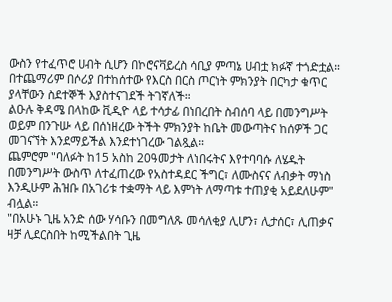ውስን የተፈጥሮ ሀብት ሲሆን በኮሮናቫይረስ ሳቢያ ምጣኔ ሀብቷ ክፉኛ ተጎድቷል። በተጨማሪም በሶሪያ በተከሰተው የእርስ በርስ ጦርነት ምክንያት በርካታ ቁጥር ያላቸውን ስደተኞች እያስተናገደች ትገኛለች።
ልዑሉ ቅዳሜ በላከው ቪዲዮ ላይ ተሳታፊ በነበረበት ስብሰባ ላይ በመንግሥት ወይም በንጉሡ ላይ በሰነዘረው ትችት ምክንያት ከቤት መውጣትና ከሰዎች ጋር መገናኘት እንደማይችል እንደተነገረው ገልጿል።
ጨምሮም "ባለፉት ከ15 አስከ 20ዓመታት ለነበሩትና እየተባባሱ ለሄዱት በመንግሥት ውስጥ ለተፈጠረው የአስተዳደር ችግር፣ ለሙስናና ለብቃት ማነስ እንዲሁም ሕዝቡ በአገሪቱ ተቋማት ላይ እምነት ለማጣቱ ተጠያቂ አይደለሁም" ብሏል።
"በአሁኑ ጊዜ አንድ ሰው ሃሳቡን በመግለጹ መሳለቂያ ሊሆን፣ ሊታሰር፣ ሊጠቃና ዛቻ ሊደርስበት ከሚችልበት ጊዜ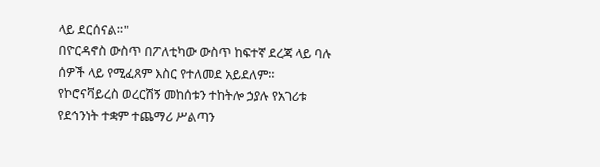ላይ ደርሰናል።"
በዮርዳኖስ ውስጥ በፖለቲካው ውስጥ ከፍተኛ ደረጃ ላይ ባሉ ሰዎች ላይ የሚፈጸም እስር የተለመደ አይደለም።
የኮሮናቫይረስ ወረርሽኝ መከሰቱን ተከትሎ ኃያሉ የአገሪቱ የደኅንነት ተቋም ተጨማሪ ሥልጣን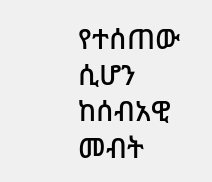የተሰጠው ሲሆን ከሰብአዊ መብት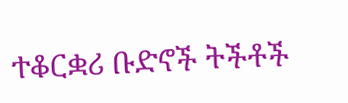ተቆርቋሪ ቡድኖች ትችቶች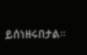ይሰነዘሩበታል።